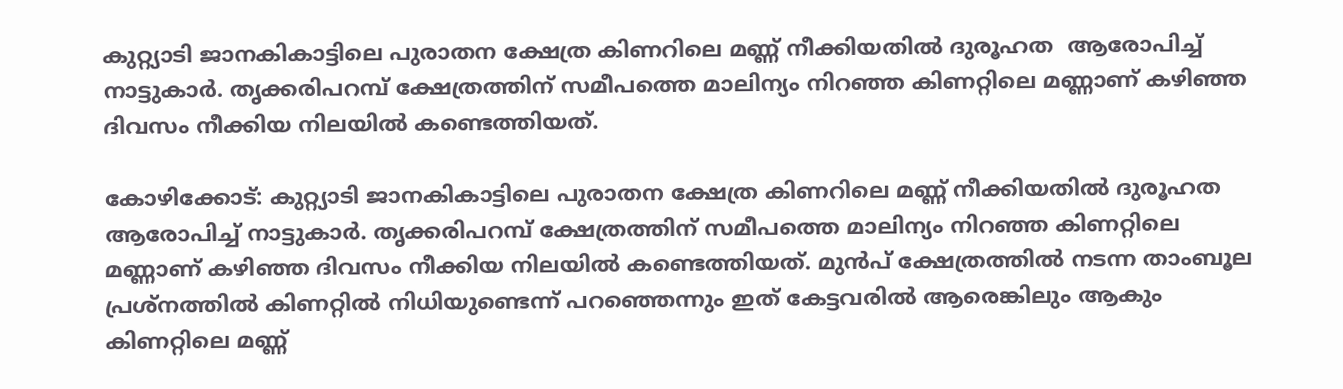കുറ്റ്യാടി ജാനകികാട്ടിലെ പുരാതന ക്ഷേത്ര കിണറിലെ മണ്ണ് നീക്കിയതിൽ ദുരൂഹത  ആരോപിച്ച് നാട്ടുകാർ. തൃക്കരിപറമ്പ് ക്ഷേത്രത്തിന് സമീപത്തെ മാലിന്യം നിറഞ്ഞ കിണറ്റിലെ മണ്ണാണ് കഴിഞ്ഞ ദിവസം നീക്കിയ നിലയിൽ കണ്ടെത്തിയത്.

കോഴിക്കോട്: കുറ്റ്യാടി ജാനകികാട്ടിലെ പുരാതന ക്ഷേത്ര കിണറിലെ മണ്ണ് നീക്കിയതിൽ ദുരൂഹത ആരോപിച്ച് നാട്ടുകാർ. തൃക്കരിപറമ്പ് ക്ഷേത്രത്തിന് സമീപത്തെ മാലിന്യം നിറഞ്ഞ കിണറ്റിലെ മണ്ണാണ് കഴിഞ്ഞ ദിവസം നീക്കിയ നിലയിൽ കണ്ടെത്തിയത്. മുൻപ് ക്ഷേത്രത്തിൽ നടന്ന താംബൂല പ്രശ്നത്തിൽ കിണറ്റിൽ നിധിയുണ്ടെന്ന് പറഞ്ഞെന്നും ഇത് കേട്ടവരിൽ ആരെങ്കിലും ആകും കിണറ്റിലെ മണ്ണ്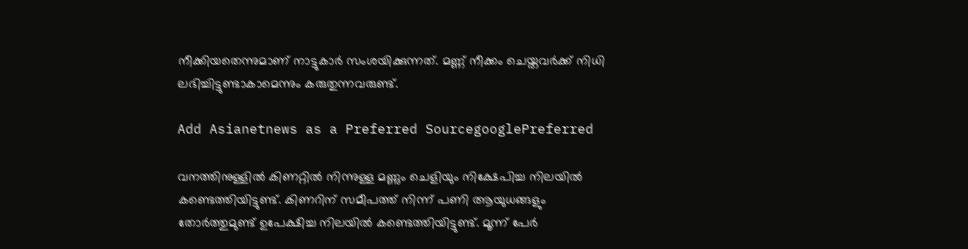നീക്കിയതെന്നുമാണ് നാട്ടുകാർ സംശയിക്കുന്നത്. മണ്ണ് നീക്കം ചെയ്തവർക്ക് നിധി ലഭിച്ചിട്ടുണ്ടാകാമെന്നും കരുതുന്നവരുണ്ട്.

Add Asianetnews as a Preferred SourcegooglePreferred

വനത്തിനുള്ളിൽ കിണറ്റിൽ നിന്നുള്ള മണ്ണും ചെളിയും നിക്ഷേപിച്ച നിലയിൽ കണ്ടെത്തിയിട്ടുണ്ട്. കിണറിന് സമീപത്ത് നിന്ന് പണി ആയുധങ്ങളും തോർത്തുമുണ്ട് ഉപേക്ഷിച്ച നിലയിൽ കണ്ടെത്തിയിട്ടുണ്ട്. മൂന്ന് പേർ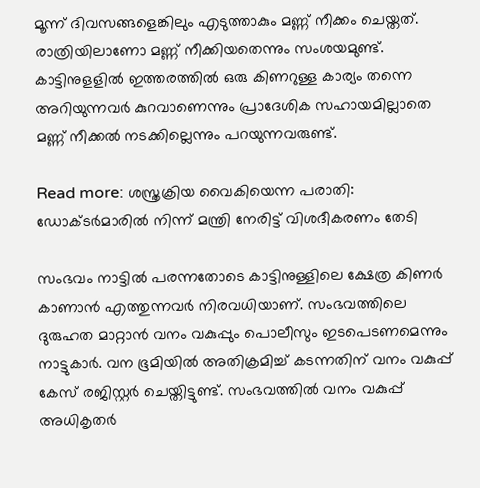മൂന്ന് ദിവസങ്ങളെങ്കിലും എടുത്താകും മണ്ണ് നീക്കം ചെയ്തത്. രാത്രിയിലാണോ മണ്ണ് നീക്കിയതെന്നും സംശയമുണ്ട്. കാട്ടിനുളളിൽ ഇത്തരത്തിൽ ഒരു കിണറുള്ള കാര്യം തന്നെ അറിയുന്നവർ കുറവാണെന്നും പ്രാദേശിക സഹായമില്ലാതെ മണ്ണ് നീക്കൽ നടക്കില്ലെന്നും പറയുന്നവരുണ്ട്.

Read more: ശസ്ത്രക്രിയ വൈകിയെന്ന പരാതി: ഡോക്ടർമാരിൽ നിന്ന് മന്ത്രി നേരിട്ട് വിശദീകരണം തേടി

സംഭവം നാട്ടിൽ പരന്നതോടെ കാട്ടിനുള്ളിലെ ക്ഷേത്ര കിണർ കാണാൻ എത്തുന്നവർ നിരവധിയാണ്. സംഭവത്തിലെ ദുരുഹത മാറ്റാൻ വനം വകുപ്പും പൊലീസും ഇടപെടണമെന്നും നാട്ടുകാർ. വന ഭൂമിയിൽ അതിക്രമിച്ച് കടന്നതിന് വനം വകുപ്പ് കേസ് രജിസ്റ്റർ ചെയ്തിട്ടുണ്ട്. സംഭവത്തിൽ വനം വകുപ്പ് അധികൃതർ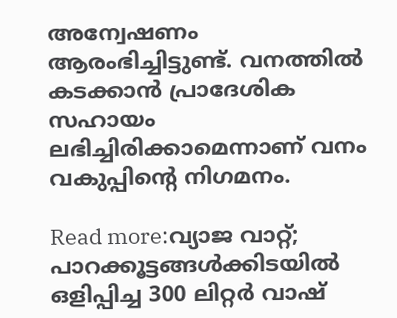അന്വേഷണം ആരംഭിച്ചിട്ടുണ്ട്. വനത്തിൽ കടക്കാൻ പ്രാദേശിക സഹായം ലഭിച്ചിരിക്കാമെന്നാണ് വനം വകുപ്പിൻ്റെ നിഗമനം.

Read more:വ്യാജ വാറ്റ്; പാറക്കൂട്ടങ്ങള്‍ക്കിടയില്‍ ഒളിപ്പിച്ച 300 ലിറ്റർ വാഷ്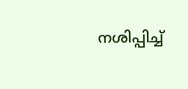നശിപ്പിച്ച്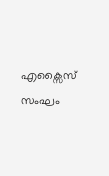എക്സൈസ് സംഘം